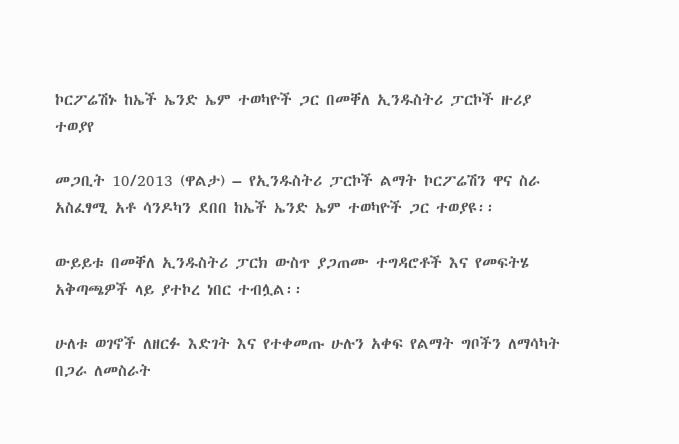ኮርፖሬሽኑ ከኤች ኤንድ ኤም ተወካዮች ጋር በመቐለ ኢንዱስትሪ ፓርኮች ዙሪያ ተወያየ

መጋቢት 10/2013 (ዋልታ) – የኢንዱስትሪ ፓርኮች ልማት ኮርፖሬሽን ዋና ስራ አስፈፃሚ አቶ ሳንዶካን ደበበ ከኤች ኤንድ ኤም ተወካዮች ጋር ተወያዩ፡፡

ውይይቱ በመቐለ ኢንዱስትሪ ፓርክ ውስጥ ያጋጠሙ ተግዳሮቶች እና የመፍትሄ አቅጣጫዎች ላይ ያተኮረ ነበር ተብሏል፡፡

ሁለቱ ወገኖች ለዘርፉ እድገት እና የተቀመጡ ሁሉን አቀፍ የልማት ግቦችን ለማሳካት በጋራ ለመስራት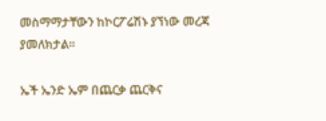መስማማታቸውን ከኮርፖሬሽኑ ያኘነው መረጃ ያመለክታል፡፡

ኤች ኤንድ ኤም በጨርቃ ጨርቅና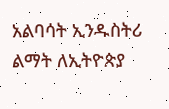አልባሳት ኢንዱስትሪ ልማት ለኢትዮጵያ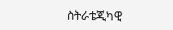ስትራቴጂካዊ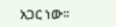አጋር ነው፡፡